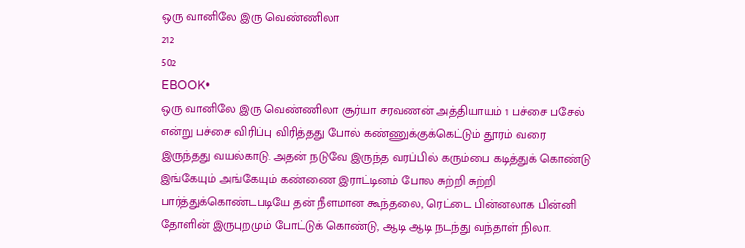ஒரு வானிலே இரு வெண்ணிலா
212
502
EBOOK•
ஒரு வானிலே இரு வெண்ணிலா சூர்யா சரவணன் அத்தியாயம் 1 பச்சை பசேல் என்று பச்சை விரிப்பு விரித்தது போல் கண்ணுக்குக்கெட்டும் தூரம் வரை இருந்தது வயல்காடு. அதன் நடுவே இருந்த வரப்பில் கரும்பை கடித்துக் கொண்டு இங்கேயும் அங்கேயும் கண்ணை இராட்டினம் போல சுற்றி சுற்றி பார்த்துக்கொண்டபடியே தன் நீளமான கூந்தலை, ரெட்டை பின்னலாக பின்னி தோளின் இருபுறமும் போட்டுக் கொண்டு, ஆடி ஆடி நடந்து வந்தாள் நிலா.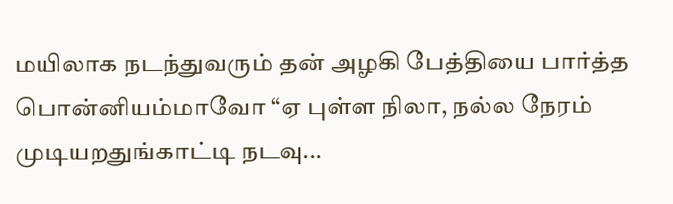மயிலாக நடந்துவரும் தன் அழகி பேத்தியை பார்த்த பொன்னியம்மாவோ “ஏ புள்ள நிலா, நல்ல நேரம் முடியறதுங்காட்டி நடவு...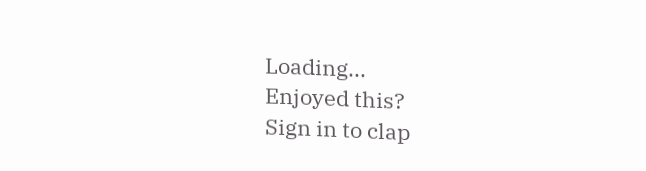Loading...
Enjoyed this?
Sign in to clap